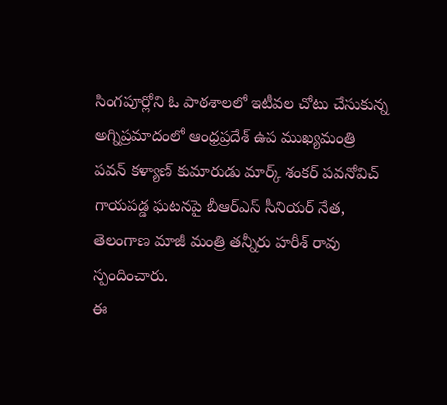సింగపూర్లోని ఓ పాఠశాలలో ఇటీవల చోటు చేసుకున్న అగ్నిప్రమాదంలో ఆంధ్రప్రదేశ్ ఉప ముఖ్యమంత్రి పవన్ కళ్యాణ్ కుమారుడు మార్క్ శంకర్ పవనోవిచ్ గాయపడ్డ ఘటనపై బీఆర్ఎస్ సీనియర్ నేత, తెలంగాణ మాజీ మంత్రి తన్నీరు హరీశ్ రావు స్పందించారు.
ఈ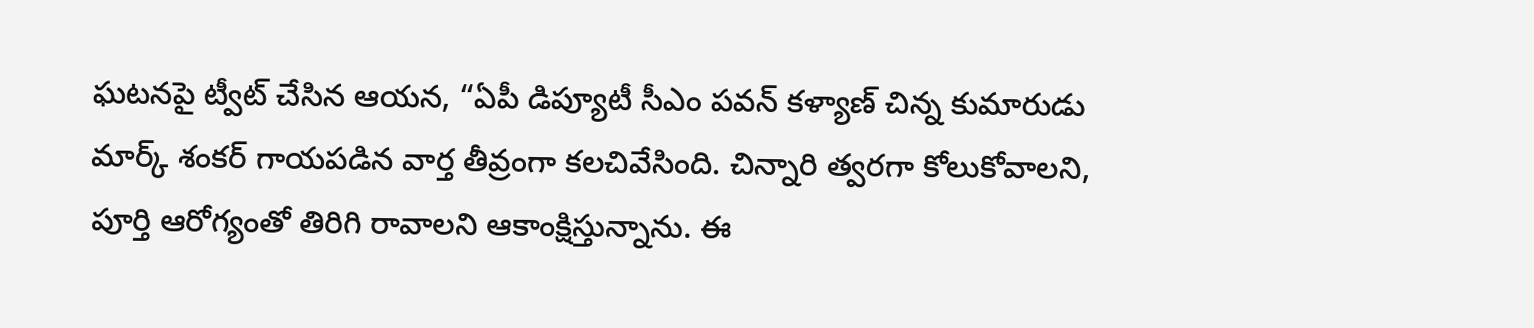ఘటనపై ట్వీట్ చేసిన ఆయన, “ఏపీ డిప్యూటీ సీఎం పవన్ కళ్యాణ్ చిన్న కుమారుడు మార్క్ శంకర్ గాయపడిన వార్త తీవ్రంగా కలచివేసింది. చిన్నారి త్వరగా కోలుకోవాలని, పూర్తి ఆరోగ్యంతో తిరిగి రావాలని ఆకాంక్షిస్తున్నాను. ఈ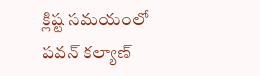క్లిష్ట సమయంలో పవన్ కల్యాణ్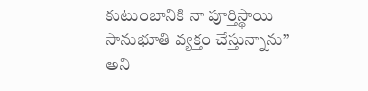కుటుంబానికి నా పూర్తిస్థాయి సానుభూతి వ్యక్తం చేస్తున్నాను” అని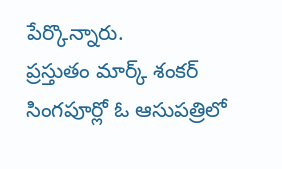పేర్కొన్నారు.
ప్రస్తుతం మార్క్ శంకర్ సింగపూర్లో ఓ ఆసుపత్రిలో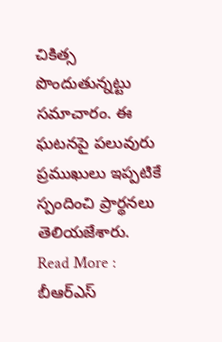చికిత్స పొందుతున్నట్టు సమాచారం. ఈ ఘటనపై పలువురు ప్రముఖులు ఇప్పటికే స్పందించి ప్రార్థనలు తెలియజేశారు.
Read More : బీఆర్ఎస్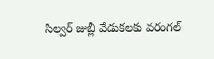సిల్వర్ జుబ్లీ వేడుకలకు వరంగల్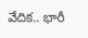వేదిక.. భారీ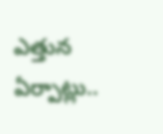ఎత్తున ఏర్పాట్లు..